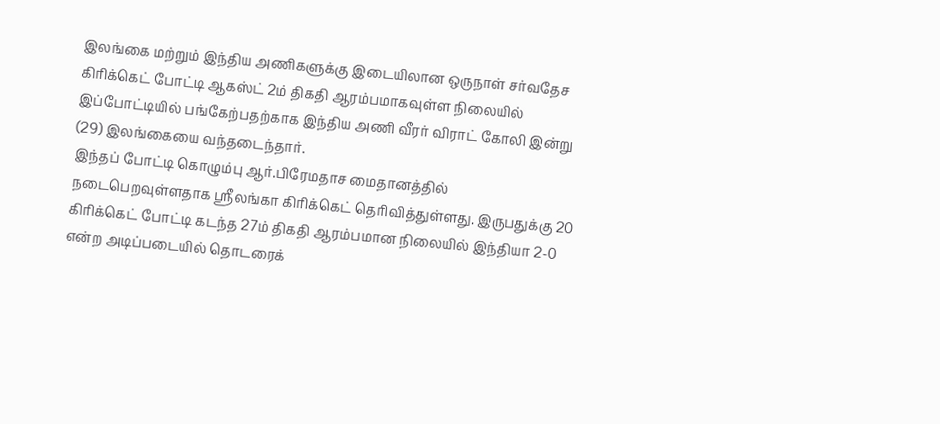இலங்கை மற்றும் இந்திய அணிகளுக்கு இடையிலான ஒருநாள் சர்வதேச கிரிக்கெட் போட்டி ஆகஸ்ட் 2ம் திகதி ஆரம்பமாகவுள்ள நிலையில் இப்போட்டியில் பங்கேற்பதற்காக இந்திய அணி வீரர் விராட் கோலி இன்று (29) இலங்கையை வந்தடைந்தார்.
இந்தப் போட்டி கொழும்பு ஆர்.பிரேமதாச மைதானத்தில் நடைபெறவுள்ளதாக ஸ்ரீலங்கா கிரிக்கெட் தெரிவித்துள்ளது. இருபதுக்கு 20 கிரிக்கெட் போட்டி கடந்த 27ம் திகதி ஆரம்பமான நிலையில் இந்தியா 2-0 என்ற அடிப்படையில் தொடரைக்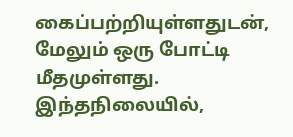கைப்பற்றியுள்ளதுடன், மேலும் ஒரு போட்டி மீதமுள்ளது.
இந்தநிலையில்,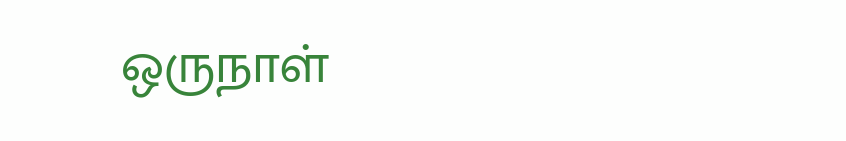ஒருநாள்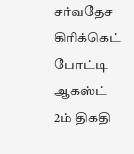சர்வதேச கிரிக்கெட் போட்டி ஆகஸ்ட் 2ம் திகதி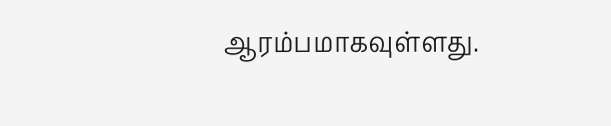ஆரம்பமாகவுள்ளது.